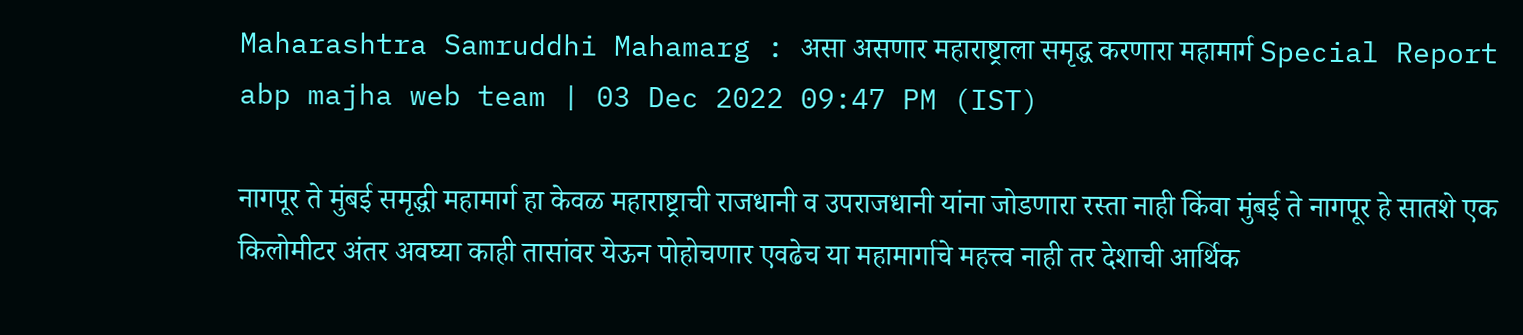Maharashtra Samruddhi Mahamarg : असा असणार महाराष्ट्राला समृद्ध करणारा महामार्ग Special Report
abp majha web team | 03 Dec 2022 09:47 PM (IST)

नागपूर ते मुंबई समृद्धी महामार्ग हा केवळ महाराष्ट्राची राजधानी व उपराजधानी यांना जोडणारा रस्ता नाही किंवा मुंबई ते नागपूर हे सातशे एक किलोमीटर अंतर अवघ्या काही तासांवर येऊन पोहोचणार एवढेच या महामार्गाचे महत्त्व नाही तर देशाची आर्थिक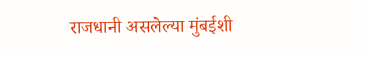राजधानी असलेल्या मुंबईशी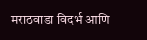मराठवाडा विदर्भ आणि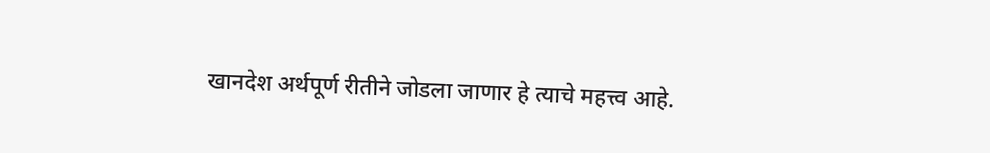खानदेश अर्थपूर्ण रीतीने जोडला जाणार हे त्याचे महत्त्व आहे.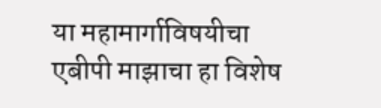या महामार्गाविषयीचा एबीपी माझाचा हा विशेष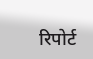रिपोर्ट